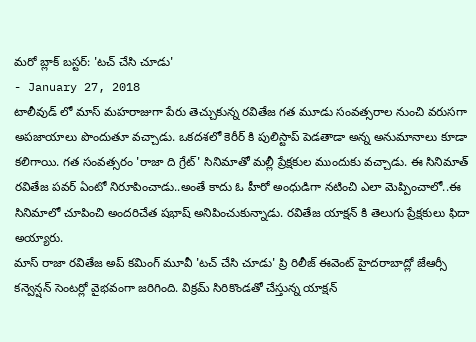మరో బ్లాక్ బస్టర్: 'టచ్ చేసి చూడు'
- January 27, 2018
టాలీవుడ్ లో మాస్ మహరాజుగా పేరు తెచ్చుకున్న రవితేజ గత మూడు సంవత్సరాల నుంచి వరుసగా అపజాయాలు పొందుతూ వచ్చాడు. ఒకదశలో కెరీర్ కి పులిస్టాప్ పెడతాడా అన్న అనుమానాలు కూడా కలిగాయి. గత సంవత్సరం 'రాజా ది గ్రేట్' సినిమాతో మల్లీ ప్రేక్షకుల ముందుకు వచ్చాడు. ఈ సినిమాత్ రవితేజ పవర్ ఏంటో నిరూపించాడు..అంతే కాదు ఓ హీరో అంధుడిగా నటించి ఎలా మెప్పించాలో..ఈ సినిమాలో చూపించి అందరిచేత షభాష్ అనిపించుకున్నాడు. రవితేజ యాక్షన్ కి తెలుగు ప్రేక్షకులు ఫిదా అయ్యారు.
మాస్ రాజా రవితేజ అప్ కమింగ్ మూవీ 'టచ్ చేసి చూడు' ప్రి రిలీజ్ ఈవెంట్ హైదరాబాద్లో జేఆర్సీ కన్వెన్షన్ సెంటర్లో వైభవంగా జరిగింది. విక్రమ్ సిరికొండతో చేస్తున్న యాక్షన్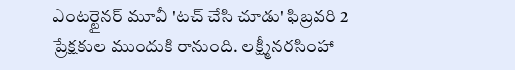ఎంటర్టైనర్ మూవీ 'టచ్ చేసి చూడు' ఫిబ్రవరి 2 ప్రేక్షకుల ముందుకి రానుంది. లక్ష్మీనరసింహా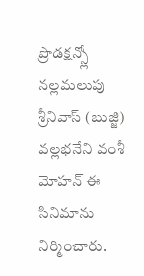ప్రొడక్షన్స్లో నల్లమలుపు శ్రీనివాస్ (బుజ్జి) వల్లభనేని వంశీ మోహన్ ఈ సినిమాను నిర్మించారు.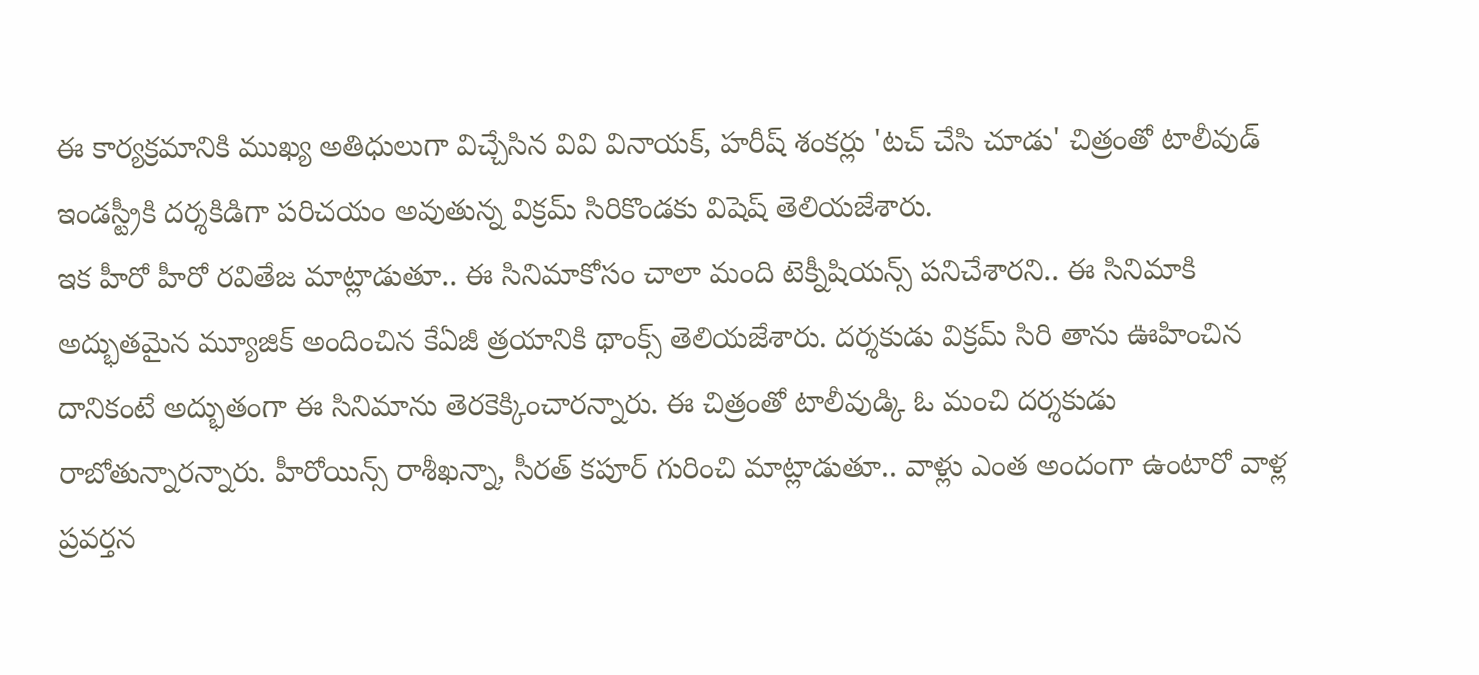ఈ కార్యక్రమానికి ముఖ్య అతిధులుగా విచ్చేసిన వివి వినాయక్, హరీష్ శంకర్లు 'టచ్ చేసి చూడు' చిత్రంతో టాలీవుడ్ ఇండస్ట్రీకి దర్శకిడిగా పరిచయం అవుతున్న విక్రమ్ సిరికొండకు విషెష్ తెలియజేశారు.
ఇక హీరో హీరో రవితేజ మాట్లాడుతూ.. ఈ సినిమాకోసం చాలా మంది టెక్నీషియన్స్ పనిచేశారని.. ఈ సినిమాకి అద్భుతమైన మ్యూజిక్ అందించిన కేఏజీ త్రయానికి థాంక్స్ తెలియజేశారు. దర్శకుడు విక్రమ్ సిరి తాను ఊహించిన దానికంటే అద్భుతంగా ఈ సినిమాను తెరకెక్కించారన్నారు. ఈ చిత్రంతో టాలీవుడ్కి ఓ మంచి దర్శకుడు రాబోతున్నారన్నారు. హీరోయిన్స్ రాశీఖన్నా, సీరత్ కపూర్ గురించి మాట్లాడుతూ.. వాళ్లు ఎంత అందంగా ఉంటారో వాళ్ల ప్రవర్తన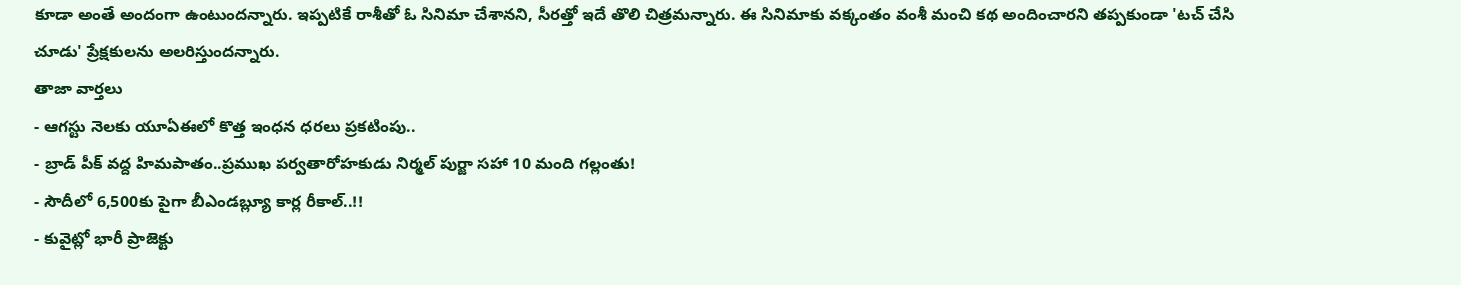కూడా అంతే అందంగా ఉంటుందన్నారు. ఇప్పటికే రాశీతో ఓ సినిమా చేశానని, సీరత్తో ఇదే తొలి చిత్రమన్నారు. ఈ సినిమాకు వక్కంతం వంశీ మంచి కథ అందించారని తప్పకుండా 'టచ్ చేసి చూడు' ప్రేక్షకులను అలరిస్తుందన్నారు.
తాజా వార్తలు
- ఆగస్టు నెలకు యూఏఈలో కొత్త ఇంధన ధరలు ప్రకటింపు..
- బ్రాడ్ పీక్ వద్ద హిమపాతం..ప్రముఖ పర్వతారోహకుడు నిర్మల్ పుర్జా సహా 10 మంది గల్లంతు!
- సౌదీలో 6,500కు పైగా బీఎండబ్ల్యూ కార్ల రీకాల్..!!
- కువైట్లో భారీ ప్రాజెక్టు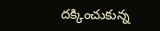దక్కించుకున్న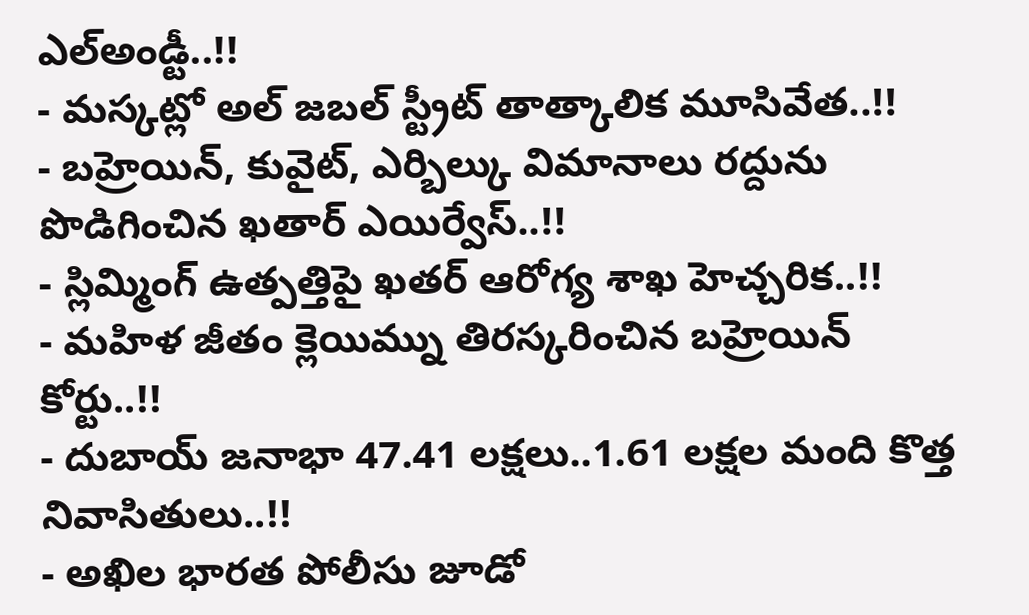ఎల్అండ్టీ..!!
- మస్కట్లో అల్ జబల్ స్ట్రీట్ తాత్కాలిక మూసివేత..!!
- బహ్రెయిన్, కువైట్, ఎర్బిల్కు విమానాలు రద్దును పొడిగించిన ఖతార్ ఎయిర్వేస్..!!
- స్లిమ్మింగ్ ఉత్పత్తిపై ఖతర్ ఆరోగ్య శాఖ హెచ్చరిక..!!
- మహిళ జీతం క్లెయిమ్ను తిరస్కరించిన బహ్రెయిన్ కోర్టు..!!
- దుబాయ్ జనాభా 47.41 లక్షలు..1.61 లక్షల మంది కొత్త నివాసితులు..!!
- అఖిల భారత పోలీసు జూడో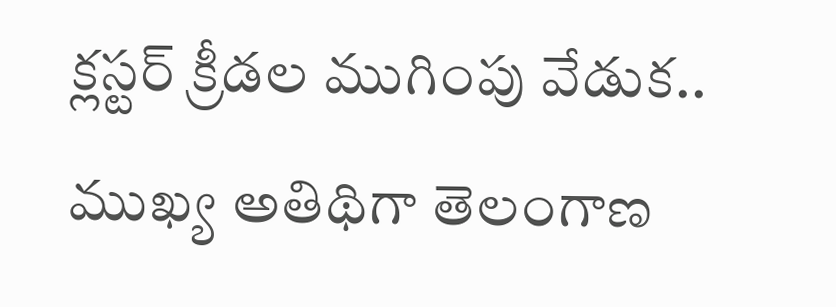క్లస్టర్ క్రీడల ముగింపు వేడుక.. ముఖ్య అతిథిగా తెలంగాణ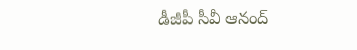డీజీపీ సీవీ ఆనంద్